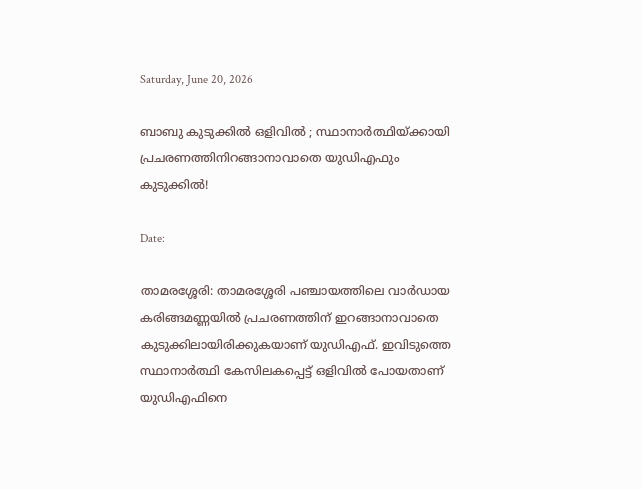Saturday, June 20, 2026

ബാബു കുടുക്കിൽ ഒളിവിൽ ; സ്ഥാനാര്‍ത്ഥിയ്ക്കായി പ്രചരണത്തിനിറങ്ങാനാവാതെ യുഡിഎഫും കുടുക്കിൽ!

Date:

താമരശ്ശേരി: താമരശ്ശേരി പഞ്ചായത്തിലെ വാർഡായ കരിങ്ങമണ്ണയിൽ പ്രചരണത്തിന് ഇറങ്ങാനാവാതെ കുടുക്കിലായിരിക്കുകയാണ് യുഡിഎഫ്. ഇവിടുത്തെ സ്ഥാനാർത്ഥി കേസിലകപ്പെട്ട് ഒളിവിൽ പോയതാണ് യുഡിഎഫിനെ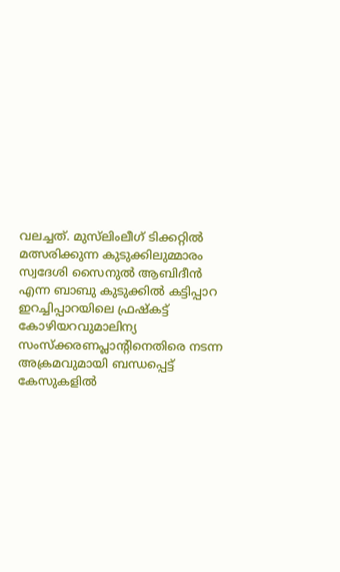വലച്ചത്. മുസ്‌ലിംലീഗ് ടിക്കറ്റിൽ മത്സരിക്കുന്ന കുടുക്കിലുമ്മാരം സ്വദേശി സൈനുൽ ആബിദീൻ എന്ന ബാബു കുടുക്കിൽ കട്ടിപ്പാറ ഇറച്ചിപ്പാറയിലെ ഫ്രഷ്‌കട്ട് കോഴിയറവുമാലിന്യ സംസ്ക്കരണപ്ലാന്റിനെതിരെ നടന്ന അക്രമവുമായി ബന്ധപ്പെട്ട് കേസുകളിൽ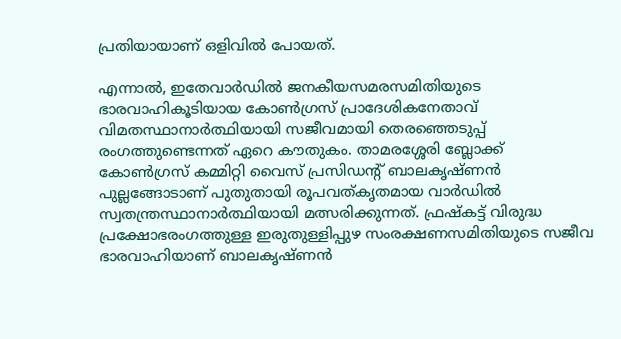പ്രതിയായാണ് ഒളിവിൽ പോയത്.

എന്നാൽ, ഇതേവാർഡിൽ ജനകീയസമരസമിതിയുടെ ഭാരവാഹികൂടിയായ കോൺഗ്രസ് പ്രാദേശികനേതാവ് വിമതസ്ഥാനാർത്ഥിയായി സജീവമായി തെരഞ്ഞെടുപ്പ് രംഗത്തുണ്ടെന്നത് ഏറെ കൗതുകം. താമരശ്ശേരി ബ്ലോക്ക് കോൺഗ്രസ് കമ്മിറ്റി വൈസ് പ്രസിഡന്റ് ബാലകൃഷ്ണൻ പുല്ലങ്ങോടാണ് പുതുതായി രൂപവത്‌കൃതമായ വാർഡിൽ സ്വതന്ത്രസ്ഥാനാർത്ഥിയായി മത്സരിക്കുന്നത്. ഫ്രഷ്‌കട്ട് വിരുദ്ധ പ്രക്ഷോഭരംഗത്തുള്ള ഇരുതുള്ളിപ്പുഴ സംരക്ഷണസമിതിയുടെ സജീവ ഭാരവാഹിയാണ് ബാലകൃഷ്ണൻ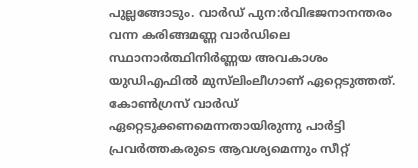പുല്ലങ്ങോടും. വാർഡ് പുന:ർവിഭജനാനന്തരം വന്ന കരിങ്ങമണ്ണ വാർഡിലെ സ്ഥാനാർത്ഥിനിർണ്ണയ അവകാശം യുഡിഎഫിൽ മുസ്‌ലിംലീഗാണ് ഏറ്റെടുത്തത്. കോൺഗ്രസ് വാർഡ്‌ ഏറ്റെടുക്കണമെന്നതായിരുന്നു പാർട്ടി പ്രവർത്തകരുടെ ആവശ്യമെന്നും സീറ്റ്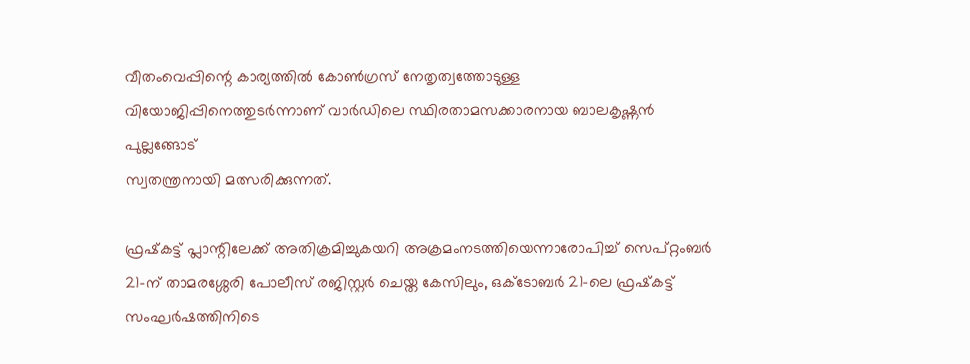വീതംവെപ്പിന്റെ കാര്യത്തിൽ കോൺഗ്രസ് നേതൃത്വത്തോടുള്ള വിയോജിപ്പിനെത്തുടർന്നാണ് വാർഡിലെ സ്ഥിരതാമസക്കാരനായ ബാലകൃഷ്ണൻ പുല്ലങ്ങോട്
സ്വതന്ത്രനായി മത്സരിക്കുന്നത്.

ഫ്രഷ്‌കട്ട് പ്ലാന്റിലേക്ക് അതിക്രമിച്ചുകയറി അക്രമംനടത്തിയെന്നാരോപിച്ച് സെപ്റ്റംബർ 21-ന് താമരശ്ശേരി പോലീസ് രജിസ്റ്റർ ചെയ്ത കേസിലും, ഒക്ടോബർ 21-ലെ ഫ്രഷ്‌കട്ട് സംഘർഷത്തിനിടെ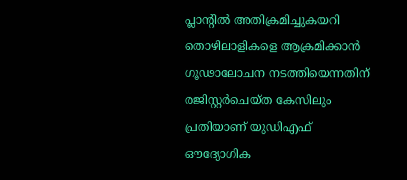പ്ലാന്റിൽ അതിക്രമിച്ചുകയറി തൊഴിലാളികളെ ആക്രമിക്കാൻ ഗൂഢാലോചന നടത്തിയെന്നതിന് രജിസ്റ്റർചെയ്ത കേസിലും പ്രതിയാണ് യുഡിഎഫ് ഔദ്യോഗിക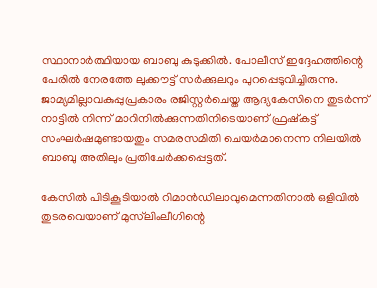സ്ഥാനാർത്ഥിയായ ബാബു കുടുക്കിൽ. പോലീസ് ഇദ്ദേഹത്തിന്റെ പേരിൽ നേരത്തേ ലുക്കൗട്ട് സർക്കുലറും പുറപ്പെടുവിച്ചിരുന്നു. ജാമ്യമില്ലാവകുപ്പുപ്രകാരം രജിസ്റ്റർചെയ്ത ആദ്യകേസിനെ തുടർന്ന് നാട്ടിൽ നിന്ന് മാറിനിൽക്കുന്നതിനിടെയാണ് ഫ്രഷ്‌കട്ട് സംഘർഷമുണ്ടായതും സമരസമിതി ചെയർമാനെന്ന നിലയിൽ  ബാബു അതിലും പ്രതിചേർക്കപ്പെട്ടത്.

കേസിൽ പിടികൂടിയാൽ റിമാൻഡിലാവുമെന്നതിനാൽ ഒളിവിൽ തുടരവെയാണ് മുസ്‌ലിംലീഗിന്റെ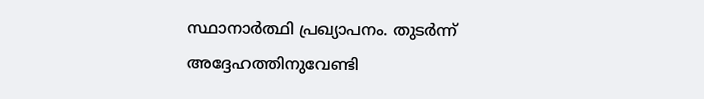സ്ഥാനാർത്ഥി പ്രഖ്യാപനം. തുടർന്ന് അദ്ദേഹത്തിനുവേണ്ടി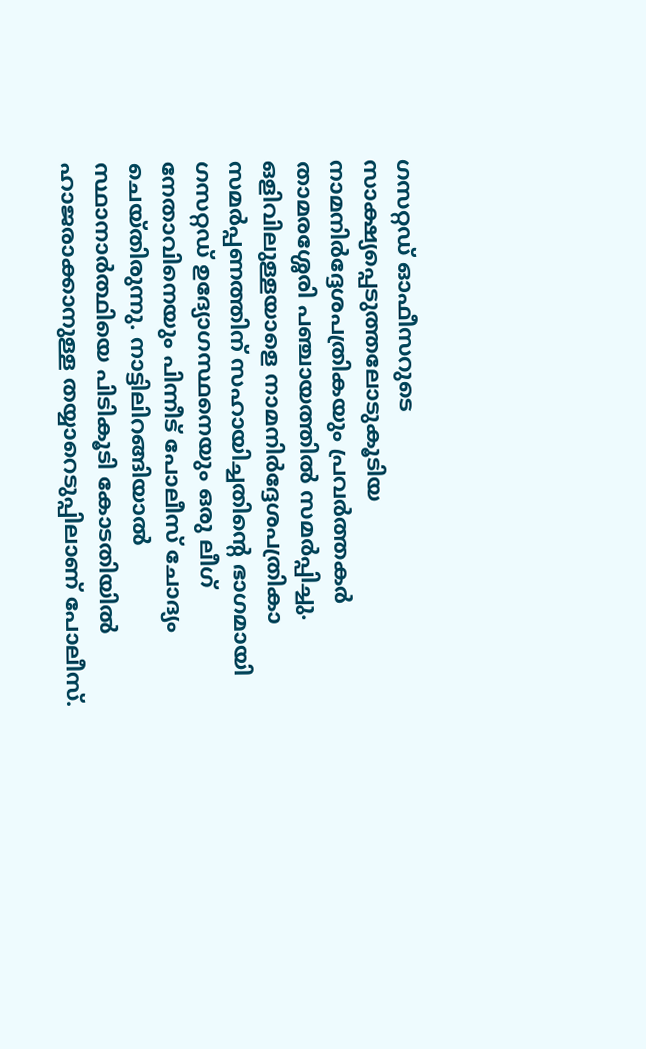ഗസറ്റഡ് ഓഫീസറുടെ സാക്ഷ്യപ്പെടുത്തലോടുകൂടിയ നാമനിർദ്ദേശപത്രികയും പ്രവർത്തകർ താമരശ്ശേരി പഞ്ചായത്തിൽ സമർപ്പിച്ചു. ഒളിവിലുള്ളയാളെ നാമനിർദ്ദേശപത്രികാ സമർപ്പണത്തിന് സഹായിച്ചതിൻ്റെ ഭാഗമായി ഗസറ്റഡ് ഉദ്യോഗസ്ഥനെയും ഒരു ലീഗ് നേതാവിനെയും പിന്നീട് പോലീസ് ചോദ്യം ചെയ്തിരുന്നു. നാട്ടിലിറങ്ങിയാൽ സ്ഥാനാർത്ഥിയെ പിടികൂടി കോടതിയിൽ ഹാജരാക്കാനുള്ള തയ്യാറെടുപ്പിലാണ് പോലീസ്.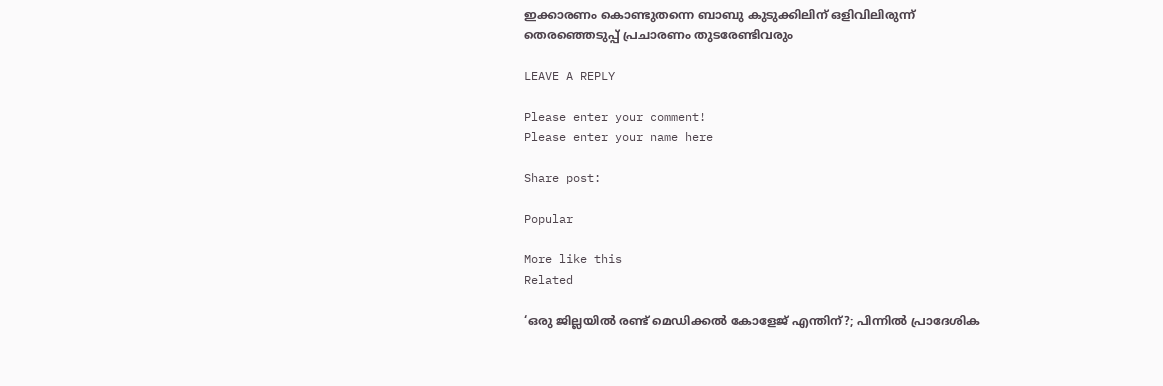ഇക്കാരണം കൊണ്ടുതന്നെ ബാബു കുടുക്കിലിന് ഒളിവിലിരുന്ന് തെരഞ്ഞെടുപ്പ് പ്രചാരണം തുടരേണ്ടിവരും

LEAVE A REPLY

Please enter your comment!
Please enter your name here

Share post:

Popular

More like this
Related

‘ഒരു ജില്ലയിൽ രണ്ട് മെഡിക്കൽ കോളേജ് എന്തിന്?; പിന്നിൽ പ്രാദേശിക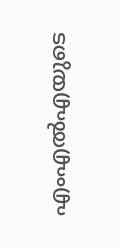എംഎൽഎയുടെ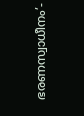ഭരണസ്വാധീനം’-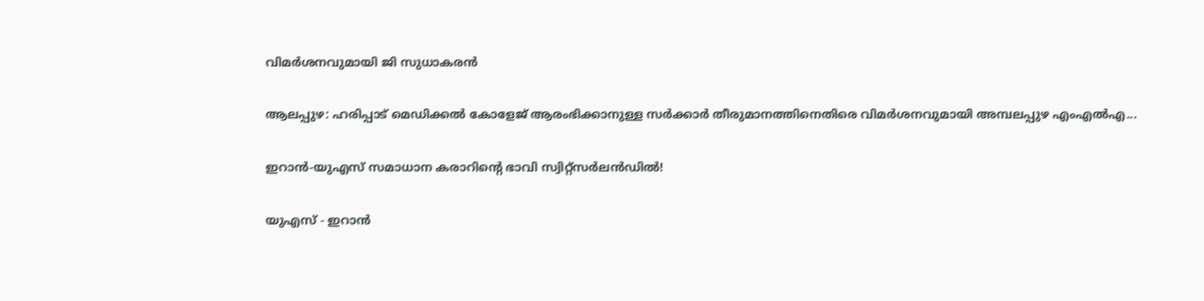വിമർശനവുമായി ജി സുധാകരൻ

ആലപ്പുഴ: ഹരിപ്പാട് മെഡിക്കൽ കോളേജ് ആരംഭിക്കാനുള്ള സർക്കാർ തീരുമാനത്തിനെതിരെ വിമർശനവുമായി അമ്പലപ്പുഴ എംഎൽഎ...

ഇറാൻ-യുഎസ് സമാധാന കരാറിൻ്റെ ഭാവി സ്വിറ്റ്സർലൻഡിൽ!

യുഎസ് - ഇറാൻ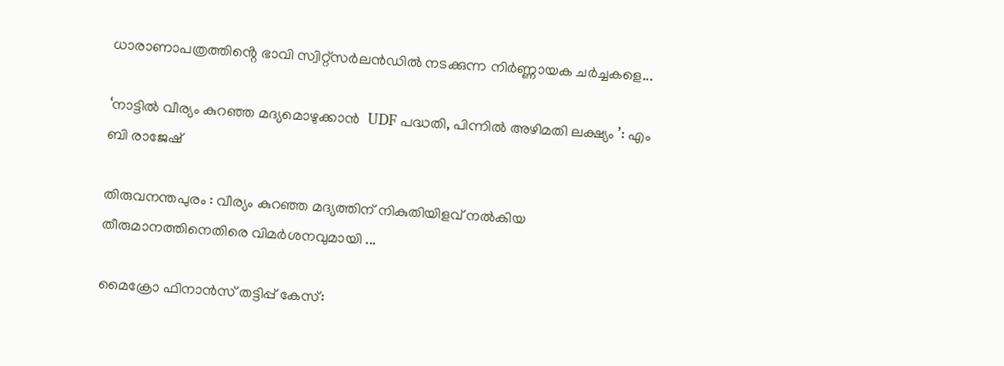ധാരാണാപത്രത്തിൻ്റെ ഭാവി സ്വിറ്റ്സർലൻഡിൽ നടക്കുന്ന നിർണ്ണായക ചർച്ചകളെ...

‘നാട്ടിൽ വീര്യം കുറഞ്ഞ മദ്യമൊഴുക്കാൻ  UDF പദ്ധതി, പിന്നിൽ അഴിമതി ലക്ഷ്യം ’: എം ബി രാജേഷ്

തിരുവനന്തപുരം : വീര്യം കുറഞ്ഞ മദ്യത്തിന് നികുതിയിളവ് നൽകിയ തീരുമാനത്തിനെതിരെ വിമർശനവുമായി ...

മൈക്രോ ഫിനാന്‍സ് തട്ടിപ്പ് കേസ്: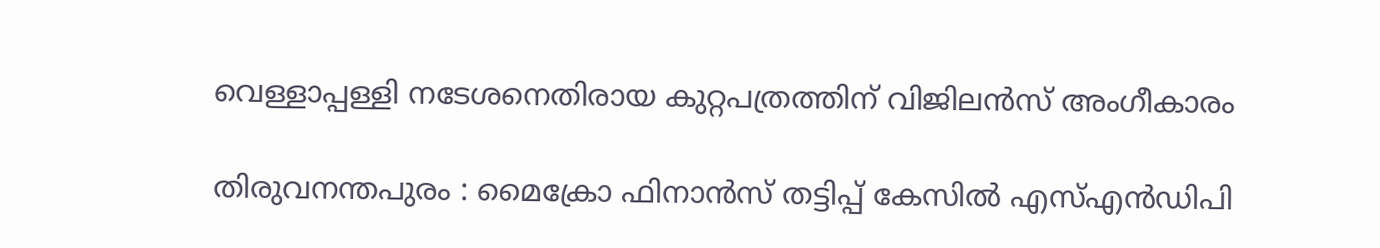വെള്ളാപ്പള്ളി നടേശനെതിരായ കുറ്റപത്രത്തിന് വിജിലന്‍സ് അംഗീകാരം

തിരുവനന്തപുരം : മൈക്രോ ഫിനാന്‍സ് തട്ടിപ്പ് കേസില്‍ എസ്എന്‍ഡിപി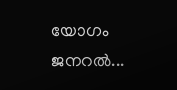യോഗം ജനറല്‍...